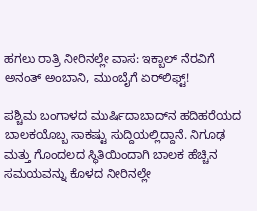ಹಗಲು ರಾತ್ರಿ ನೀರಿನಲ್ಲೇ ವಾಸ: ಇಕ್ಬಾಲ್ ನೆರವಿಗೆ ಅನಂತ್ ಅಂಬಾನಿ, ಮುಂಬೈಗೆ ಏರ್‌ಲಿಫ್ಟ್!

ಪಶ್ಚಿಮ ಬಂಗಾಳದ ಮುರ್ಷಿದಾಬಾದ್‌ನ ಹದಿಹರೆಯದ ಬಾಲಕಯೊಬ್ಬ ಸಾಕಷ್ಟು ಸುದ್ದಿಯಲ್ಲಿದ್ದಾನೆ. ನಿಗೂಢ ಮತ್ತು ಗೊಂದಲದ ಸ್ಥಿತಿಯಿಂದಾಗಿ ಬಾಲಕ ಹೆಚ್ಚಿನ ಸಮಯವನ್ನು ಕೊಳದ ನೀರಿನಲ್ಲೇ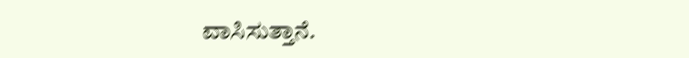ವಾಸಿಸುತ್ತಾನೆ.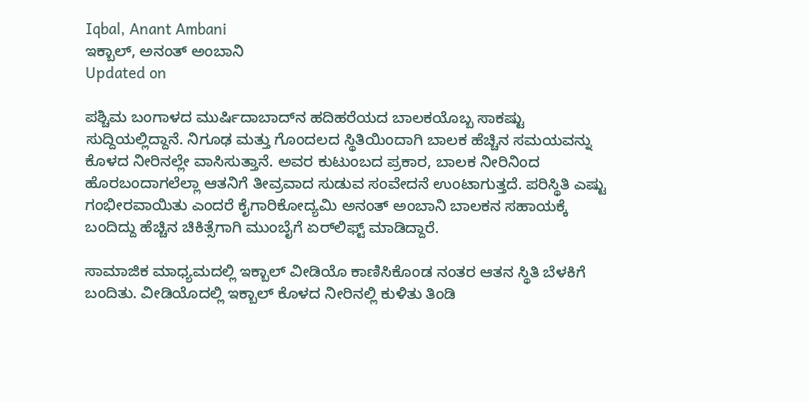Iqbal, Anant Ambani
ಇಕ್ಬಾಲ್, ಅನಂತ್ ಅಂಬಾನಿ
Updated on

ಪಶ್ಚಿಮ ಬಂಗಾಳದ ಮುರ್ಷಿದಾಬಾದ್‌ನ ಹದಿಹರೆಯದ ಬಾಲಕಯೊಬ್ಬ ಸಾಕಷ್ಟು ಸುದ್ದಿಯಲ್ಲಿದ್ದಾನೆ. ನಿಗೂಢ ಮತ್ತು ಗೊಂದಲದ ಸ್ಥಿತಿಯಿಂದಾಗಿ ಬಾಲಕ ಹೆಚ್ಚಿನ ಸಮಯವನ್ನು ಕೊಳದ ನೀರಿನಲ್ಲೇ ವಾಸಿಸುತ್ತಾನೆ. ಅವರ ಕುಟುಂಬದ ಪ್ರಕಾರ, ಬಾಲಕ ನೀರಿನಿಂದ ಹೊರಬಂದಾಗಲೆಲ್ಲಾ ಆತನಿಗೆ ತೀವ್ರವಾದ ಸುಡುವ ಸಂವೇದನೆ ಉಂಟಾಗುತ್ತದೆ. ಪರಿಸ್ಥಿತಿ ಎಷ್ಟು ಗಂಭೀರವಾಯಿತು ಎಂದರೆ ಕೈಗಾರಿಕೋದ್ಯಮಿ ಅನಂತ್ ಅಂಬಾನಿ ಬಾಲಕನ ಸಹಾಯಕ್ಕೆ ಬಂದಿದ್ದು ಹೆಚ್ಚಿನ ಚಿಕಿತ್ಸೆಗಾಗಿ ಮುಂಬೈಗೆ ಏರ್‌ಲಿಫ್ಟ್ ಮಾಡಿದ್ದಾರೆ.

ಸಾಮಾಜಿಕ ಮಾಧ್ಯಮದಲ್ಲಿ ಇಕ್ಬಾಲ್ ವೀಡಿಯೊ ಕಾಣಿಸಿಕೊಂಡ ನಂತರ ಆತನ ಸ್ಥಿತಿ ಬೆಳಕಿಗೆ ಬಂದಿತು. ವೀಡಿಯೊದಲ್ಲಿ ಇಕ್ಬಾಲ್ ಕೊಳದ ನೀರಿನಲ್ಲಿ ಕುಳಿತು ತಿಂಡಿ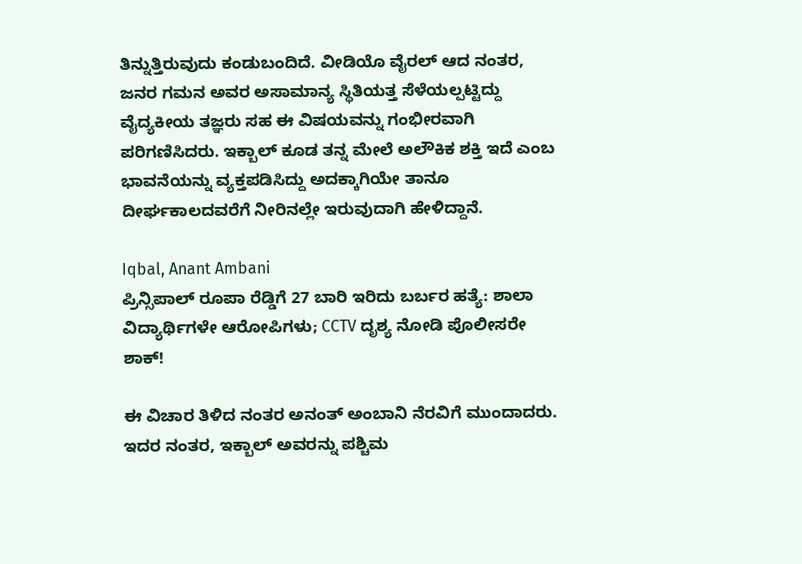ತಿನ್ನುತ್ತಿರುವುದು ಕಂಡುಬಂದಿದೆ. ವೀಡಿಯೊ ವೈರಲ್ ಆದ ನಂತರ, ಜನರ ಗಮನ ಅವರ ಅಸಾಮಾನ್ಯ ಸ್ಥಿತಿಯತ್ತ ಸೆಳೆಯಲ್ಪಟ್ಟಿದ್ದು ವೈದ್ಯಕೀಯ ತಜ್ಞರು ಸಹ ಈ ವಿಷಯವನ್ನು ಗಂಭೀರವಾಗಿ ಪರಿಗಣಿಸಿದರು. ಇಕ್ಬಾಲ್ ಕೂಡ ತನ್ನ ಮೇಲೆ ಅಲೌಕಿಕ ಶಕ್ತಿ ಇದೆ ಎಂಬ ಭಾವನೆಯನ್ನು ವ್ಯಕ್ತಪಡಿಸಿದ್ದು ಅದಕ್ಕಾಗಿಯೇ ತಾನೂ ದೀರ್ಘಕಾಲದವರೆಗೆ ನೀರಿನಲ್ಲೇ ಇರುವುದಾಗಿ ಹೇಳಿದ್ದಾನೆ.

Iqbal, Anant Ambani
ಪ್ರಿನ್ಸಿಪಾಲ್ ರೂಪಾ ರೆಡ್ಡಿಗೆ 27 ಬಾರಿ ಇರಿದು ಬರ್ಬರ ಹತ್ಯೆ: ಶಾಲಾ ವಿದ್ಯಾರ್ಥಿಗಳೇ ಆರೋಪಿಗಳು; CCTV ದೃಶ್ಯ ನೋಡಿ ಪೊಲೀಸರೇ ಶಾಕ್!

ಈ ವಿಚಾರ ತಿಳಿದ ನಂತರ ಅನಂತ್ ಅಂಬಾನಿ ನೆರವಿಗೆ ಮುಂದಾದರು. ಇದರ ನಂತರ, ಇಕ್ಬಾಲ್ ಅವರನ್ನು ಪಶ್ಚಿಮ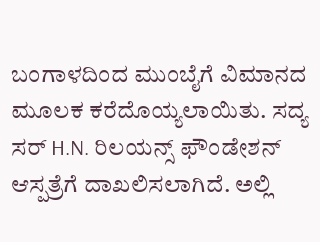ಬಂಗಾಳದಿಂದ ಮುಂಬೈಗೆ ವಿಮಾನದ ಮೂಲಕ ಕರೆದೊಯ್ಯಲಾಯಿತು. ಸದ್ಯ ಸರ್ H.N. ರಿಲಯನ್ಸ್ ಫೌಂಡೇಶನ್ ಆಸ್ಪತ್ರೆಗೆ ದಾಖಲಿಸಲಾಗಿದೆ. ಅಲ್ಲಿ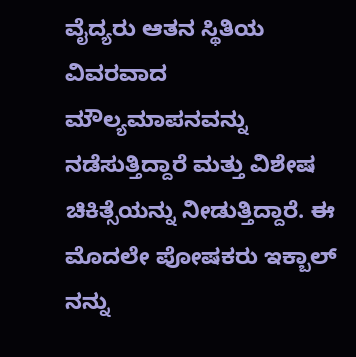ವೈದ್ಯರು ಆತನ ಸ್ಥಿತಿಯ ವಿವರವಾದ ಮೌಲ್ಯಮಾಪನವನ್ನು ನಡೆಸುತ್ತಿದ್ದಾರೆ ಮತ್ತು ವಿಶೇಷ ಚಿಕಿತ್ಸೆಯನ್ನು ನೀಡುತ್ತಿದ್ದಾರೆ. ಈ ಮೊದಲೇ ಪೋಷಕರು ಇಕ್ಬಾಲ್ ನನ್ನು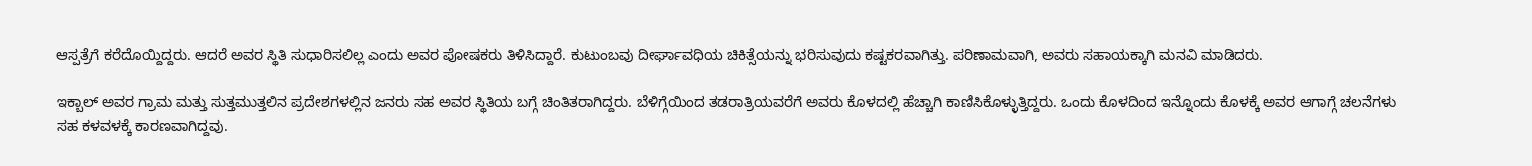ಆಸ್ಪತ್ರೆಗೆ ಕರೆದೊಯ್ದಿದ್ದರು. ಆದರೆ ಅವರ ಸ್ಥಿತಿ ಸುಧಾರಿಸಲಿಲ್ಲ ಎಂದು ಅವರ ಪೋಷಕರು ತಿಳಿಸಿದ್ದಾರೆ. ಕುಟುಂಬವು ದೀರ್ಘಾವಧಿಯ ಚಿಕಿತ್ಸೆಯನ್ನು ಭರಿಸುವುದು ಕಷ್ಟಕರವಾಗಿತ್ತು. ಪರಿಣಾಮವಾಗಿ, ಅವರು ಸಹಾಯಕ್ಕಾಗಿ ಮನವಿ ಮಾಡಿದರು.

ಇಕ್ಬಾಲ್ ಅವರ ಗ್ರಾಮ ಮತ್ತು ಸುತ್ತಮುತ್ತಲಿನ ಪ್ರದೇಶಗಳಲ್ಲಿನ ಜನರು ಸಹ ಅವರ ಸ್ಥಿತಿಯ ಬಗ್ಗೆ ಚಿಂತಿತರಾಗಿದ್ದರು. ಬೆಳಿಗ್ಗೆಯಿಂದ ತಡರಾತ್ರಿಯವರೆಗೆ ಅವರು ಕೊಳದಲ್ಲಿ ಹೆಚ್ಚಾಗಿ ಕಾಣಿಸಿಕೊಳ್ಳುತ್ತಿದ್ದರು. ಒಂದು ಕೊಳದಿಂದ ಇನ್ನೊಂದು ಕೊಳಕ್ಕೆ ಅವರ ಆಗಾಗ್ಗೆ ಚಲನೆಗಳು ಸಹ ಕಳವಳಕ್ಕೆ ಕಾರಣವಾಗಿದ್ದವು.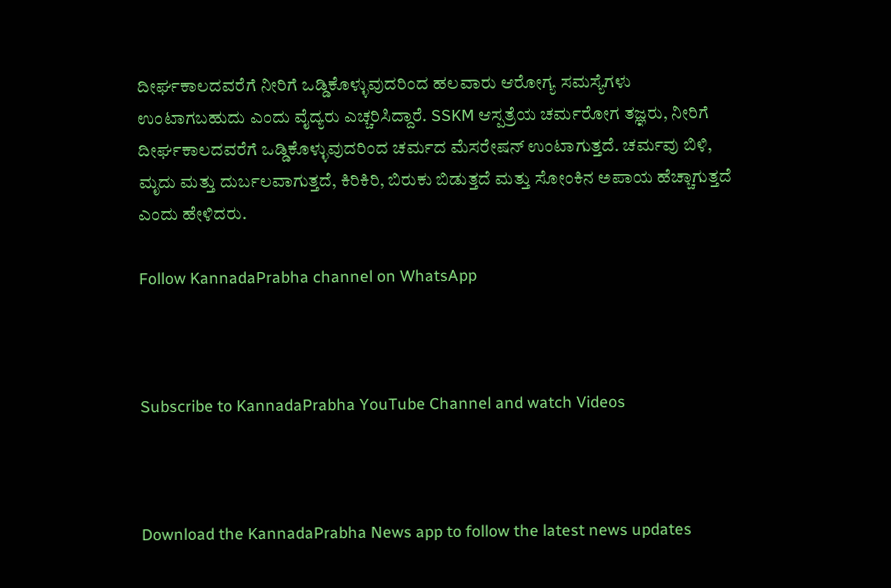ದೀರ್ಘಕಾಲದವರೆಗೆ ನೀರಿಗೆ ಒಡ್ಡಿಕೊಳ್ಳುವುದರಿಂದ ಹಲವಾರು ಆರೋಗ್ಯ ಸಮಸ್ಯೆಗಳು ಉಂಟಾಗಬಹುದು ಎಂದು ವೈದ್ಯರು ಎಚ್ಚರಿಸಿದ್ದಾರೆ. SSKM ಆಸ್ಪತ್ರೆಯ ಚರ್ಮರೋಗ ತಜ್ಞರು, ನೀರಿಗೆ ದೀರ್ಘಕಾಲದವರೆಗೆ ಒಡ್ಡಿಕೊಳ್ಳುವುದರಿಂದ ಚರ್ಮದ ಮೆಸರೇಷನ್ ಉಂಟಾಗುತ್ತದೆ. ಚರ್ಮವು ಬಿಳಿ, ಮೃದು ಮತ್ತು ದುರ್ಬಲವಾಗುತ್ತದೆ, ಕಿರಿಕಿರಿ, ಬಿರುಕು ಬಿಡುತ್ತದೆ ಮತ್ತು ಸೋಂಕಿನ ಅಪಾಯ ಹೆಚ್ಚಾಗುತ್ತದೆ ಎಂದು ಹೇಳಿದರು.

Follow KannadaPrabha channel on WhatsApp



Subscribe to KannadaPrabha YouTube Channel and watch Videos



Download the KannadaPrabha News app to follow the latest news updates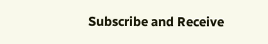Subscribe and Receive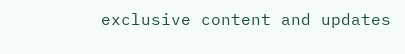exclusive content and updates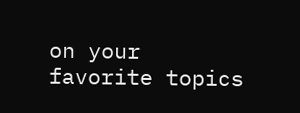on your favorite topics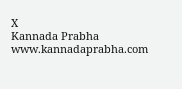X
Kannada Prabha
www.kannadaprabha.com